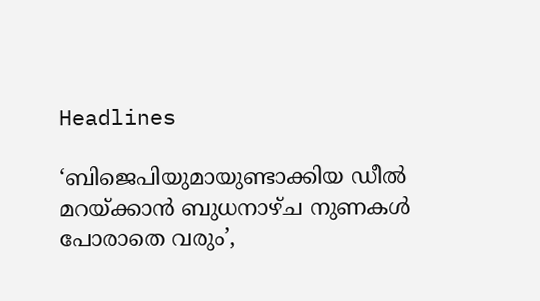Headlines

‘ബിജെപിയുമായുണ്ടാക്കിയ ഡീൽ മറയ്ക്കാൻ ബുധനാഴ്ച നുണകൾ പോരാതെ വരും’,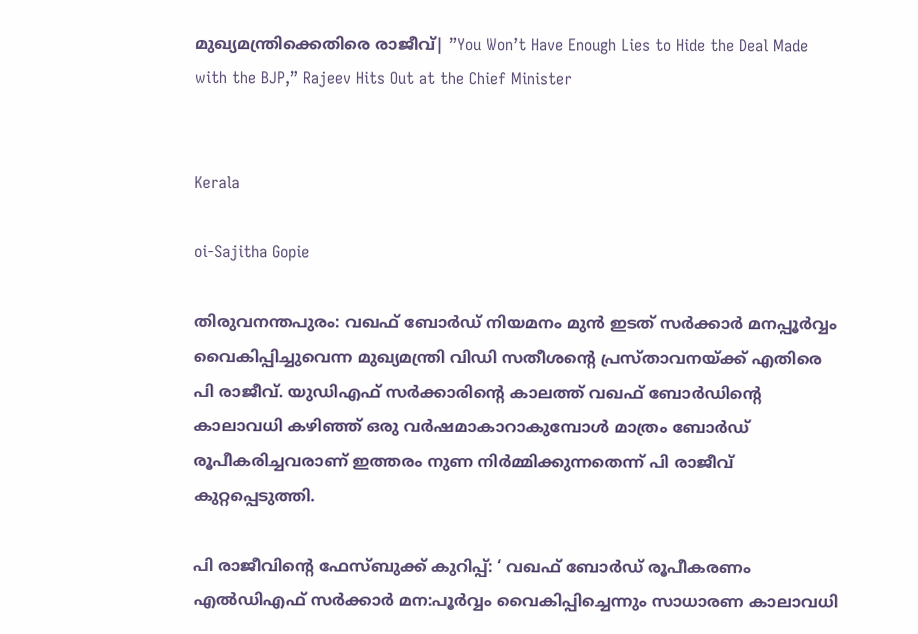മുഖ്യമന്ത്രിക്കെതിരെ രാജീവ്| ”You Won’t Have Enough Lies to Hide the Deal Made with the BJP,” Rajeev Hits Out at the Chief Minister


Kerala

oi-Sajitha Gopie

തിരുവനന്തപുരം: വഖഫ് ബോർഡ് നിയമനം മുൻ ഇടത് സർക്കാർ മനപ്പൂർവ്വം വൈകിപ്പിച്ചുവെന്ന മുഖ്യമന്ത്രി വിഡി സതീശന്റെ പ്രസ്താവനയ്ക്ക് എതിരെ പി രാജീവ്. യുഡിഎഫ് സർക്കാരിന്റെ കാലത്ത് വഖഫ് ബോർഡിന്റെ കാലാവധി കഴിഞ്ഞ് ഒരു വർഷമാകാറാകുമ്പോൾ മാത്രം ബോർഡ് രൂപീകരിച്ചവരാണ് ഇത്തരം നുണ നിർമ്മിക്കുന്നതെന്ന് പി രാജീവ് കുറ്റപ്പെടുത്തി.

പി രാജീവിന്റെ ഫേസ്ബുക്ക് കുറിപ്പ്: ‘ വഖഫ് ബോർഡ് രൂപീകരണം എൽഡിഎഫ് സർക്കാർ മന:പൂർവ്വം വൈകിപ്പിച്ചെന്നും സാധാരണ കാലാവധി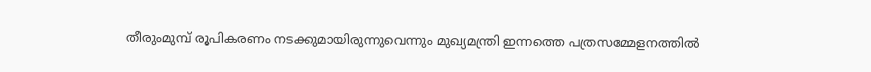തീരുംമുമ്പ് രൂപികരണം നടക്കുമായിരുന്നുവെന്നും മുഖ്യമന്ത്രി ഇന്നത്തെ പത്രസമ്മേളനത്തിൽ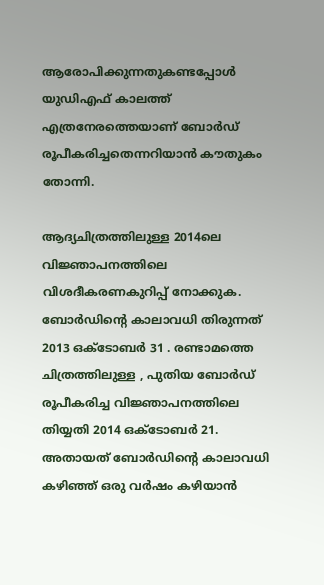ആരോപിക്കുന്നതുകണ്ടപ്പോൾ യുഡിഎഫ് കാലത്ത് എത്രനേരത്തെയാണ് ബോർഡ് രൂപീകരിച്ചതെന്നറിയാൻ കൗതുകം തോന്നി.

ആദ്യചിത്രത്തിലുള്ള 2014ലെ വിജ്ഞാപനത്തിലെ വിശദീകരണകുറിപ്പ് നോക്കുക. ബോർഡിൻ്റെ കാലാവധി തിരുന്നത് 2013 ഒക്ടോബർ 31 . രണ്ടാമത്തെ ചിത്രത്തിലുള്ള , പുതിയ ബോർഡ് രൂപീകരിച്ച വിജ്ഞാപനത്തിലെ തിയ്യതി 2014 ഒക്ടോബർ 21. അതായത് ബോർഡിന്റെ കാലാവധി കഴിഞ്ഞ് ഒരു വർഷം കഴിയാൻ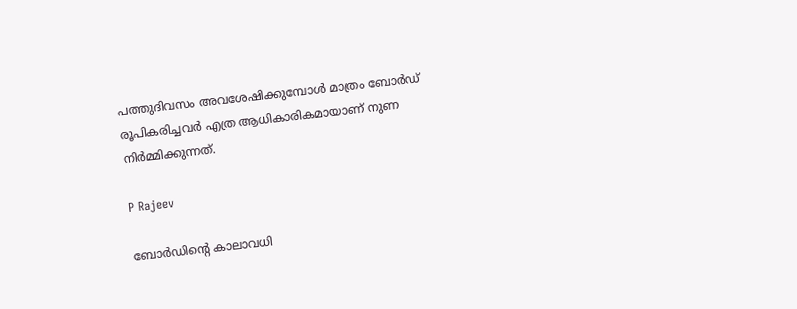പത്തുദിവസം അവശേഷിക്കുമ്പോൾ മാത്രം ബോർഡ് രൂപികരിച്ചവർ എത്ര ആധികാരികമായാണ് നുണ നിർമ്മിക്കുന്നത്.

P Rajeev

ബോർഡിന്റെ കാലാവധി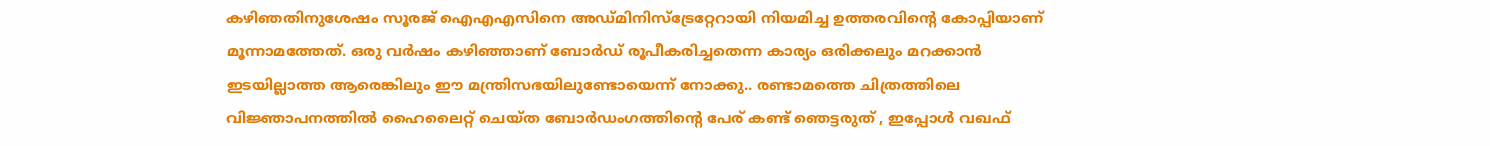കഴിഞതിനുശേഷം സൂരജ് ഐഎഎസിനെ അഡ്മിനിസ്‌ട്രേറ്റേറായി നിയമിച്ച ഉത്തരവിന്റെ കോപ്പിയാണ് മൂന്നാമത്തേത്. ഒരു വർഷം കഴിഞ്ഞാണ് ബോർഡ് രൂപീകരിച്ചതെന്ന കാര്യം ഒരിക്കലും മറക്കാൻ ഇടയില്ലാത്ത ആരെങ്കിലും ഈ മന്ത്രിസഭയിലുണ്ടോയെന്ന് നോക്കു.. രണ്ടാമത്തെ ചിത്രത്തിലെ വിജ്ഞാപനത്തിൽ ഹൈലൈറ്റ് ചെയ്ത ബോർഡംഗത്തിന്റെ പേര് കണ്ട് ഞെട്ടരുത് , ഇപ്പോൾ വഖഫ്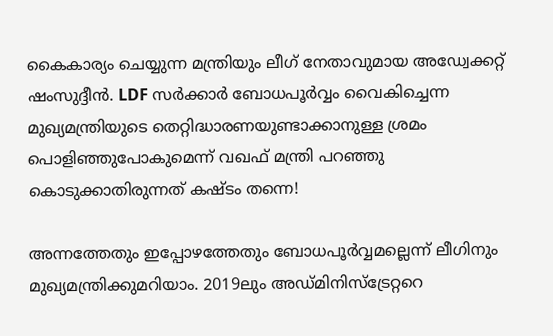കൈകാര്യം ചെയ്യുന്ന മന്ത്രിയും ലീഗ് നേതാവുമായ അഡ്വേക്കറ്റ് ഷംസുദ്ദീൻ. LDF സർക്കാർ ബോധപൂർവ്വം വൈകിച്ചെന്ന മുഖ്യമന്ത്രിയുടെ തെറ്റിദ്ധാരണയുണ്ടാക്കാനുള്ള ശ്രമം പൊളിഞ്ഞുപോകുമെന്ന് വഖഫ് മന്ത്രി പറഞ്ഞു കൊടുക്കാതിരുന്നത് കഷ്ടം തന്നെ!

അന്നത്തേതും ഇപ്പോഴത്തേതും ബോധപൂർവ്വമല്ലെന്ന് ലീഗിനും മുഖ്യമന്ത്രിക്കുമറിയാം. 2019ലും അഡ്മിനിസ്‌ട്രേറ്ററെ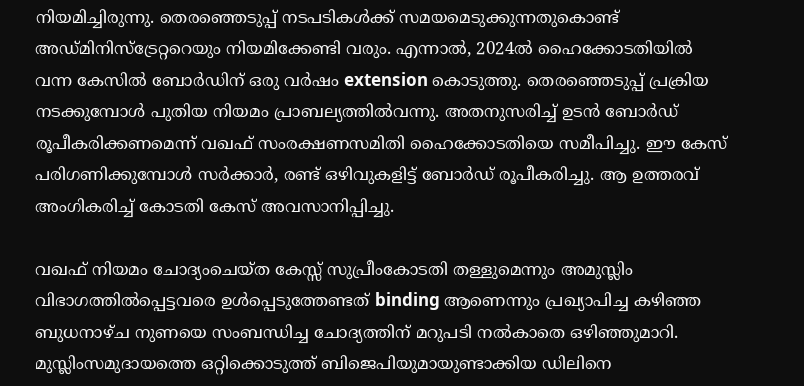നിയമിച്ചിരുന്നു. തെരഞ്ഞെടുപ്പ് നടപടികൾക്ക് സമയമെടുക്കുന്നതുകൊണ്ട് അഡ്മിനിസ്ട്രേറ്ററെയും നിയമിക്കേണ്ടി വരും. എന്നാൽ, 2024ൽ ഹൈക്കോടതിയിൽ വന്ന കേസിൽ ബോർഡിന് ഒരു വർഷം extension കൊടുത്തു. തെരഞ്ഞെടുപ്പ് പ്രക്രിയ നടക്കുമ്പോൾ പുതിയ നിയമം പ്രാബല്യത്തിൽവന്നു. അതനുസരിച്ച് ഉടൻ ബോർഡ് രൂപീകരിക്കണമെന്ന് വഖഫ് സംരക്ഷണസമിതി ഹൈക്കോടതിയെ സമീപിച്ചു. ഈ കേസ് പരിഗണിക്കുമ്പോൾ സർക്കാർ, രണ്ട് ഒഴിവുകളിട്ട് ബോർഡ് രൂപീകരിച്ചു. ആ ഉത്തരവ് അംഗികരിച്ച് കോടതി കേസ് അവസാനിപ്പിച്ചു.

വഖഫ് നിയമം ചോദ്യംചെയ്ത കേസ്സ് സുപ്രീംകോടതി തള്ളുമെന്നും അമുസ്ലിം വിഭാഗത്തിൽപ്പെട്ടവരെ ഉൾപ്പെടുത്തേണ്ടത് binding ആണെന്നും പ്രഖ്യാപിച്ച കഴിഞ്ഞ ബുധനാഴ്ച നുണയെ സംബന്ധിച്ച ചോദ്യത്തിന് മറുപടി നൽകാതെ ഒഴിഞ്ഞുമാറി. മുസ്ലിംസമുദായത്തെ ഒറ്റിക്കൊടുത്ത് ബിജെപിയുമായുണ്ടാക്കിയ ഡിലിനെ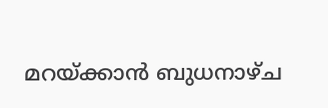മറയ്ക്കാൻ ബുധനാഴ്ച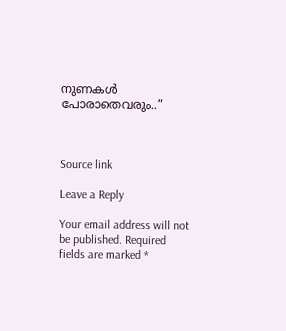നുണകൾ പോരാതെവരും..”



Source link

Leave a Reply

Your email address will not be published. Required fields are marked *